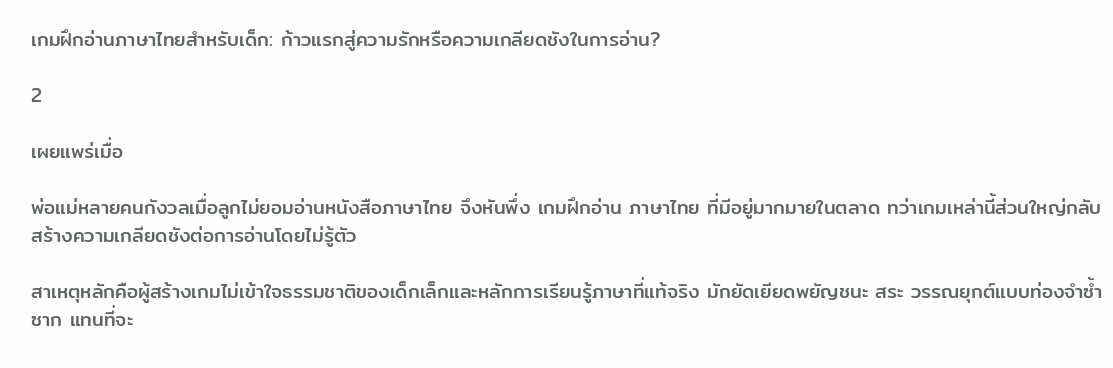เกมฝึกอ่านภาษาไทยสำหรับเด็ก: ก้าวแรกสู่ความรักหรือความเกลียดชังในการอ่าน?

2

เผยแพร่เมื่อ

พ่อแม่หลายคนกังวลเมื่อลูกไม่ยอมอ่านหนังสือภาษาไทย จึงหันพึ่ง เกมฝึกอ่าน ภาษาไทย ที่มีอยู่มากมายในตลาด ทว่าเกมเหล่านี้ส่วนใหญ่กลับสร้างความเกลียดชังต่อการอ่านโดยไม่รู้ตัว

สาเหตุหลักคือผู้สร้างเกมไม่เข้าใจธรรมชาติของเด็กเล็กและหลักการเรียนรู้ภาษาที่แท้จริง มักยัดเยียดพยัญชนะ สระ วรรณยุกต์แบบท่องจำซ้ำซาก แทนที่จะ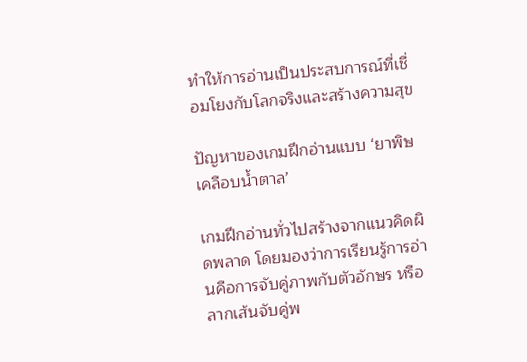ทำให้การอ่านเป็นประสบการณ์ที่เชื่อมโยงกับโลกจริงและสร้างความสุข

ปัญหาของเกมฝึกอ่านแบบ ‘ยาพิษเคลือบน้ำตาล’

เกมฝึกอ่านทั่วไปสร้างจากแนวคิดผิดพลาด โดยมองว่าการเรียนรู้การอ่านคือการจับคู่ภาพกับตัวอักษร หรือลากเส้นจับคู่พ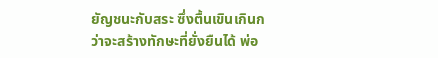ยัญชนะกับสระ ซึ่งตื้นเขินเกินกว่าจะสร้างทักษะที่ยั่งยืนได้ พ่อ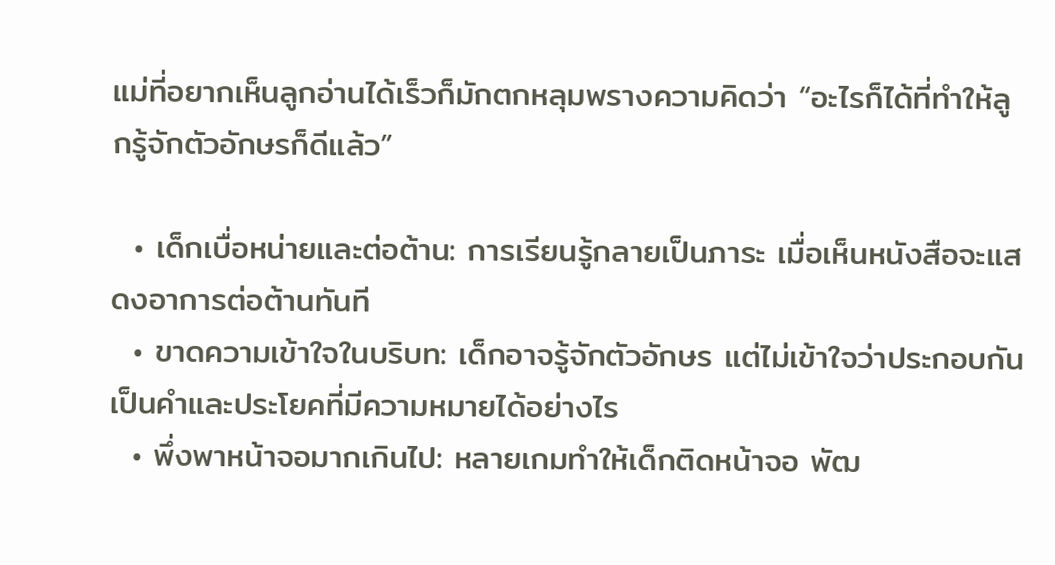แม่ที่อยากเห็นลูกอ่านได้เร็วก็มักตกหลุมพรางความคิดว่า “อะไรก็ได้ที่ทำให้ลูกรู้จักตัวอักษรก็ดีแล้ว”

  • เด็กเบื่อหน่ายและต่อต้าน: การเรียนรู้กลายเป็นภาระ เมื่อเห็นหนังสือจะแสดงอาการต่อต้านทันที
  • ขาดความเข้าใจในบริบท: เด็กอาจรู้จักตัวอักษร แต่ไม่เข้าใจว่าประกอบกันเป็นคำและประโยคที่มีความหมายได้อย่างไร
  • พึ่งพาหน้าจอมากเกินไป: หลายเกมทำให้เด็กติดหน้าจอ พัฒ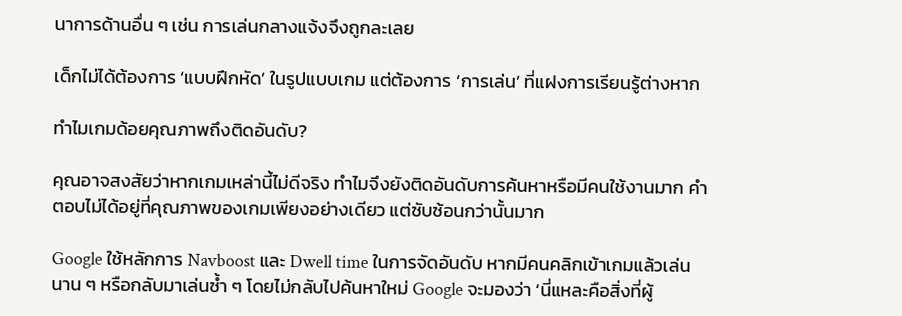นาการด้านอื่น ๆ เช่น การเล่นกลางแจ้งจึงถูกละเลย

เด็กไม่ได้ต้องการ ‘แบบฝึกหัด’ ในรูปแบบเกม แต่ต้องการ ‘การเล่น’ ที่แฝงการเรียนรู้ต่างหาก

ทำไมเกมด้อยคุณภาพถึงติดอันดับ?

คุณอาจสงสัยว่าหากเกมเหล่านี้ไม่ดีจริง ทำไมจึงยังติดอันดับการค้นหาหรือมีคนใช้งานมาก คำตอบไม่ได้อยู่ที่คุณภาพของเกมเพียงอย่างเดียว แต่ซับซ้อนกว่านั้นมาก

Google ใช้หลักการ Navboost และ Dwell time ในการจัดอันดับ หากมีคนคลิกเข้าเกมแล้วเล่นนาน ๆ หรือกลับมาเล่นซ้ำ ๆ โดยไม่กลับไปค้นหาใหม่ Google จะมองว่า ‘นี่แหละคือสิ่งที่ผู้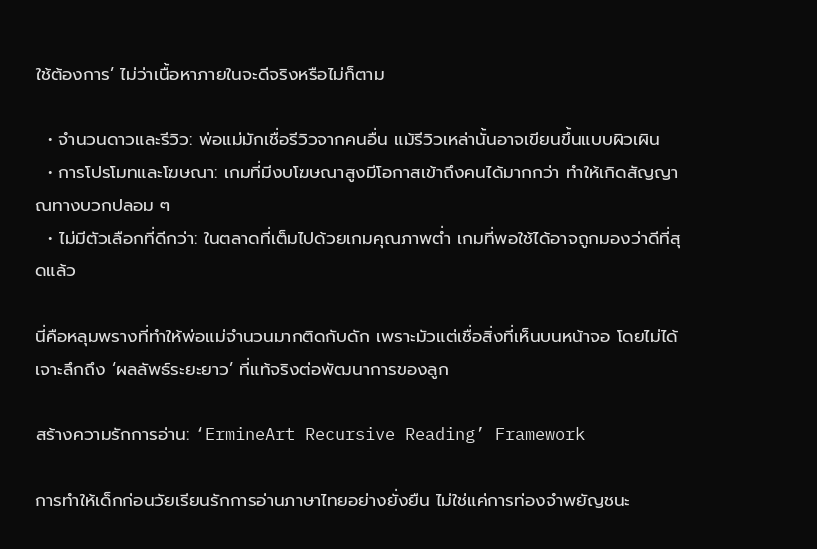ใช้ต้องการ’ ไม่ว่าเนื้อหาภายในจะดีจริงหรือไม่ก็ตาม

  • จำนวนดาวและรีวิว: พ่อแม่มักเชื่อรีวิวจากคนอื่น แม้รีวิวเหล่านั้นอาจเขียนขึ้นแบบผิวเผิน
  • การโปรโมทและโฆษณา: เกมที่มีงบโฆษณาสูงมีโอกาสเข้าถึงคนได้มากกว่า ทำให้เกิดสัญญาณทางบวกปลอม ๆ
  • ไม่มีตัวเลือกที่ดีกว่า: ในตลาดที่เต็มไปด้วยเกมคุณภาพต่ำ เกมที่พอใช้ได้อาจถูกมองว่าดีที่สุดแล้ว

นี่คือหลุมพรางที่ทำให้พ่อแม่จำนวนมากติดกับดัก เพราะมัวแต่เชื่อสิ่งที่เห็นบนหน้าจอ โดยไม่ได้เจาะลึกถึง ‘ผลลัพธ์ระยะยาว’ ที่แท้จริงต่อพัฒนาการของลูก

สร้างความรักการอ่าน: ‘ErmineArt Recursive Reading’ Framework

การทำให้เด็กก่อนวัยเรียนรักการอ่านภาษาไทยอย่างยั่งยืน ไม่ใช่แค่การท่องจำพยัญชนะ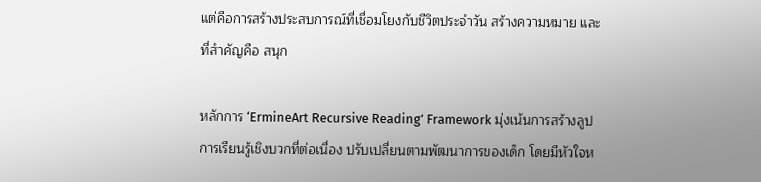แต่คือการสร้างประสบการณ์ที่เชื่อมโยงกับชีวิตประจำวัน สร้างความหมาย และที่สำคัญคือ สนุก

หลักการ ‘ErmineArt Recursive Reading’ Framework มุ่งเน้นการสร้างลูปการเรียนรู้เชิงบวกที่ต่อเนื่อง ปรับเปลี่ยนตามพัฒนาการของเด็ก โดยมีหัวใจห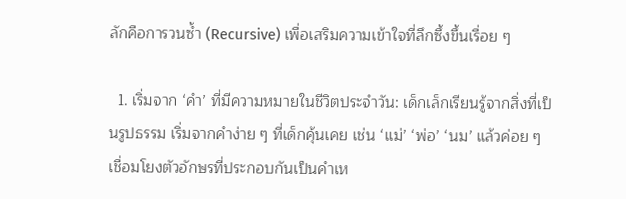ลักคือการวนซ้ำ (Recursive) เพื่อเสริมความเข้าใจที่ลึกซึ้งขึ้นเรื่อย ๆ

  1. เริ่มจาก ‘คำ’ ที่มีความหมายในชีวิตประจำวัน: เด็กเล็กเรียนรู้จากสิ่งที่เป็นรูปธรรม เริ่มจากคำง่าย ๆ ที่เด็กคุ้นเคย เช่น ‘แม่’ ‘พ่อ’ ‘นม’ แล้วค่อย ๆ เชื่อมโยงตัวอักษรที่ประกอบกันเป็นคำเห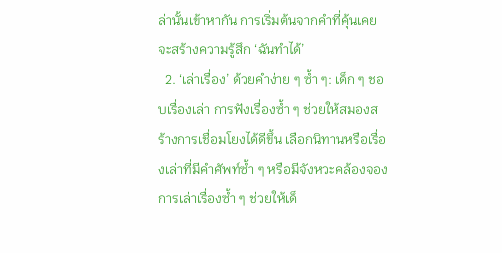ล่านั้นเข้าหากัน การเริ่มต้นจากคำที่คุ้นเคยจะสร้างความรู้สึก ‘ฉันทำได้’
  2. ‘เล่าเรื่อง’ ด้วยคำง่าย ๆ ซ้ำ ๆ: เด็ก ๆ ชอบเรื่องเล่า การฟังเรื่องซ้ำ ๆ ช่วยให้สมองสร้างการเชื่อมโยงได้ดีขึ้น เลือกนิทานหรือเรื่องเล่าที่มีคำศัพท์ซ้ำ ๆ หรือมีจังหวะคล้องจอง การเล่าเรื่องซ้ำ ๆ ช่วยให้เด็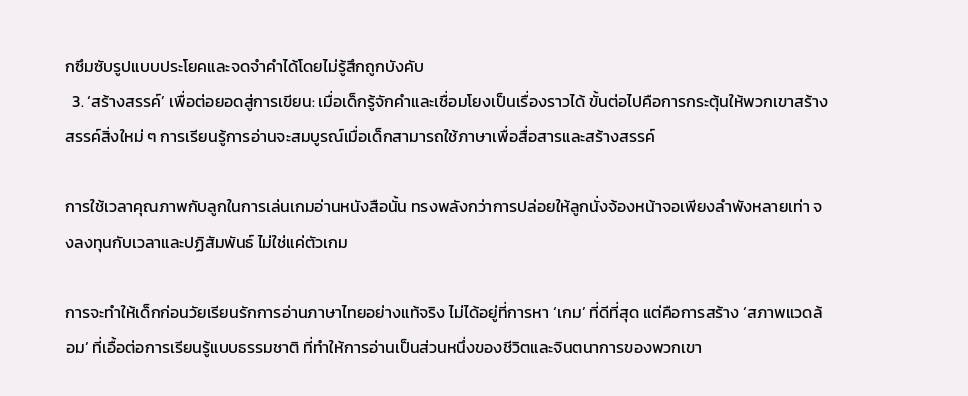กซึมซับรูปแบบประโยคและจดจำคำได้โดยไม่รู้สึกถูกบังคับ
  3. ‘สร้างสรรค์’ เพื่อต่อยอดสู่การเขียน: เมื่อเด็กรู้จักคำและเชื่อมโยงเป็นเรื่องราวได้ ขั้นต่อไปคือการกระตุ้นให้พวกเขาสร้างสรรค์สิ่งใหม่ ๆ การเรียนรู้การอ่านจะสมบูรณ์เมื่อเด็กสามารถใช้ภาษาเพื่อสื่อสารและสร้างสรรค์

การใช้เวลาคุณภาพกับลูกในการเล่นเกมอ่านหนังสือนั้น ทรงพลังกว่าการปล่อยให้ลูกนั่งจ้องหน้าจอเพียงลำพังหลายเท่า จงลงทุนกับเวลาและปฏิสัมพันธ์ ไม่ใช่แค่ตัวเกม

การจะทำให้เด็กก่อนวัยเรียนรักการอ่านภาษาไทยอย่างแท้จริง ไม่ได้อยู่ที่การหา ‘เกม’ ที่ดีที่สุด แต่คือการสร้าง ‘สภาพแวดล้อม’ ที่เอื้อต่อการเรียนรู้แบบธรรมชาติ ที่ทำให้การอ่านเป็นส่วนหนึ่งของชีวิตและจินตนาการของพวกเขา